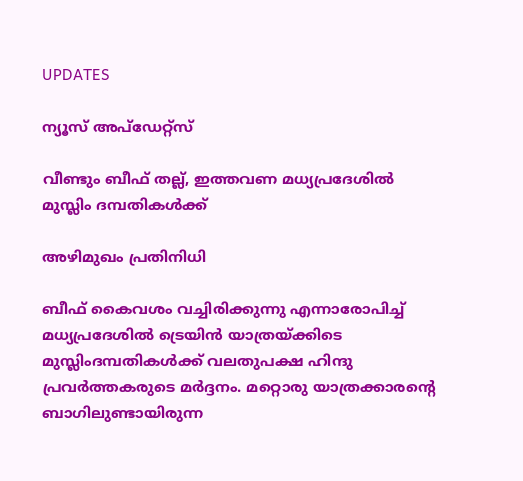UPDATES

ന്യൂസ് അപ്ഡേറ്റ്സ്

വീണ്ടും ബീഫ് തല്ല്, ഇത്തവണ മധ്യപ്രദേശില്‍ മുസ്ലിം ദമ്പതികള്‍ക്ക്

അഴിമുഖം പ്രതിനിധി

ബീഫ് കൈവശം വച്ചിരിക്കുന്നു എന്നാരോപിച്ച് മധ്യപ്രദേശില്‍ ട്രെയിന്‍ യാത്രയ്ക്കിടെ മുസ്ലിംദമ്പതികള്‍ക്ക് വലതുപക്ഷ ഹിന്ദു പ്രവര്‍ത്തകരുടെ മര്‍ദ്ദനം. മറ്റൊരു യാത്രക്കാരന്റെ ബാഗിലുണ്ടായിരുന്ന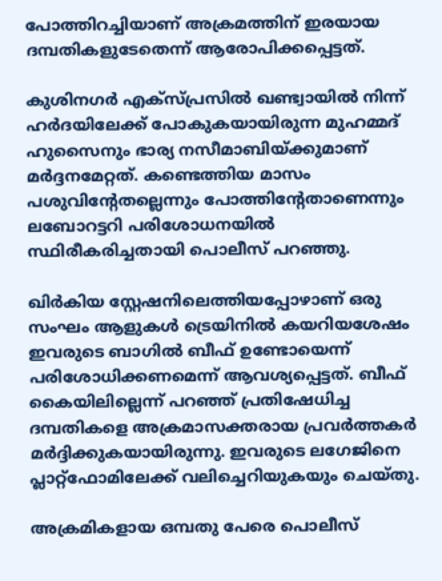പോത്തിറച്ചിയാണ് അക്രമത്തിന് ഇരയായ ദമ്പതികളുടേതെന്ന് ആരോപിക്കപ്പെട്ടത്.

കുശിനഗര്‍ എക്‌സ്പ്രസില്‍ ഖണ്ട്വായില്‍ നിന്ന് ഹര്‍ദയിലേക്ക് പോകുകയായിരുന്ന മുഹമ്മദ് ഹുസൈനും ഭാര്യ നസീമാബിയ്ക്കുമാണ് മര്‍ദ്ദനമേറ്റത്. കണ്ടെത്തിയ മാസം പശുവിന്റേതല്ലെന്നും പോത്തിന്റേതാണെന്നും ലബോറട്ടറി പരിശോധനയില്‍ സ്ഥിരീകരിച്ചതായി പൊലീസ് പറഞ്ഞു.

ഖിര്‍കിയ സ്റ്റേഷനിലെത്തിയപ്പോഴാണ് ഒരു സംഘം ആളുകള്‍ ട്രെയിനില്‍ കയറിയശേഷം ഇവരുടെ ബാഗില്‍ ബീഫ് ഉണ്ടോയെന്ന് പരിശോധിക്കണമെന്ന് ആവശ്യപ്പെട്ടത്. ബീഫ് കൈയിലില്ലെന്ന് പറഞ്ഞ് പ്രതിഷേധിച്ച ദമ്പതികളെ അക്രമാസക്തരായ പ്രവര്‍ത്തകര്‍ മര്‍ദ്ദിക്കുകയായിരുന്നു. ഇവരുടെ ലഗേജിനെ പ്ലാറ്റ്‌ഫോമിലേക്ക് വലിച്ചെറിയുകയും ചെയ്തു.

അക്രമികളായ ഒമ്പതു പേരെ പൊലീസ്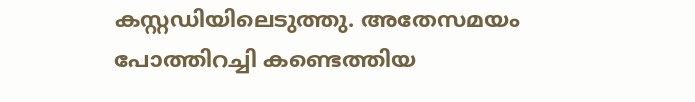കസ്റ്റഡിയിലെടുത്തു. അതേസമയം പോത്തിറച്ചി കണ്ടെത്തിയ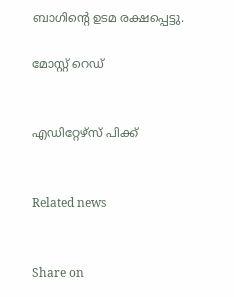ബാഗിന്റെ ഉടമ രക്ഷപ്പെട്ടു.

മോസ്റ്റ് റെഡ്


എഡിറ്റേഴ്സ് പിക്ക്


Related news


Share on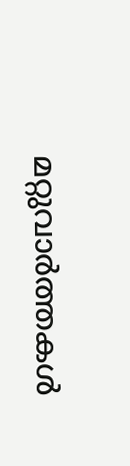മറ്റുവാര്‍ത്തകള്‍